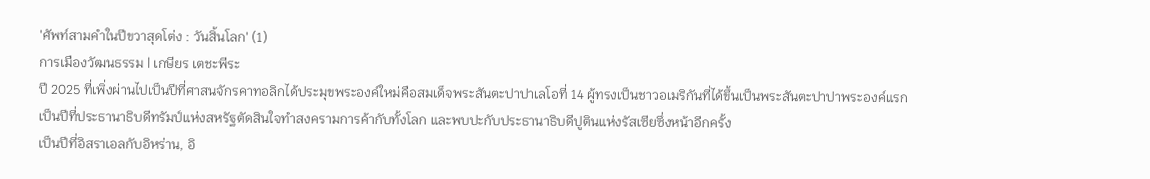'ศัพท์สามคำในปีขวาสุดโต่ง : วันสิ้นโลก' (1)
การเมืองวัฒนธรรม | เกษียร เตชะพีระ
ปี 2025 ที่เพิ่งผ่านไปเป็นปีที่ศาสนจักรคาทอลิกได้ประมุขพระองค์ใหม่คือสมเด็จพระสันตะปาปาเลโอที่ 14 ผู้ทรงเป็นชาวอเมริกันที่ได้ขึ้นเป็นพระสันตะปาปาพระองค์แรก
เป็นปีที่ประธานาธิบดีทรัมป์แห่งสหรัฐตัดสินใจทำสงครามการค้ากับทั้งโลก และพบปะกับประธานาธิบดีปูตินแห่งรัสเซียซึ่งหน้าอีกครั้ง
เป็นปีที่อิสราเอลกับอิหร่าน, อิ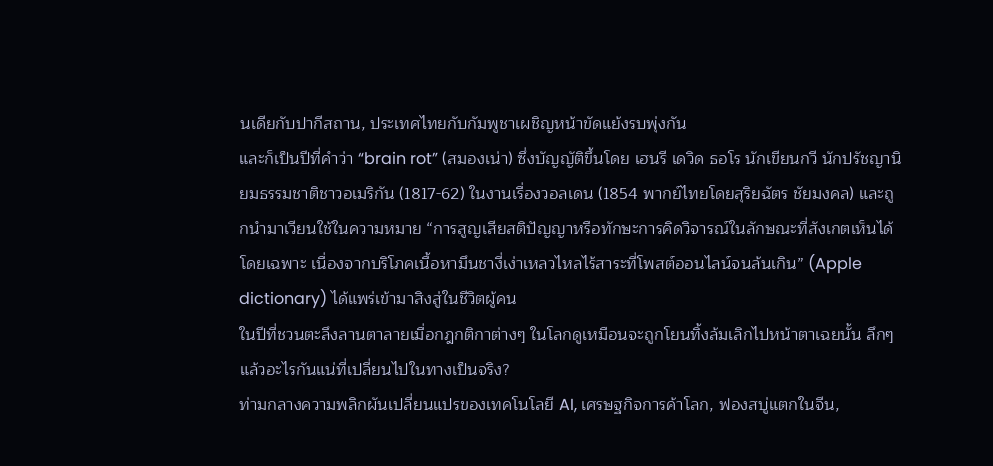นเดียกับปากีสถาน, ประเทศไทยกับกัมพูชาเผชิญหน้าขัดแย้งรบพุ่งกัน
และก็เป็นปีที่คำว่า “brain rot” (สมองเน่า) ซึ่งบัญญัติขึ้นโดย เฮนรี เดวิด ธอโร นักเขียนกวี นักปรัชญานิยมธรรมชาติชาวอเมริกัน (1817-62) ในงานเรื่องวอลเดน (1854 พากย์ไทยโดยสุริยฉัตร ชัยมงคล) และถูกนำมาเวียนใช้ในความหมาย “การสูญเสียสติปัญญาหรือทักษะการคิดวิจารณ์ในลักษณะที่สังเกตเห็นได้โดยเฉพาะ เนื่องจากบริโภคเนื้อหามึนชางี่เง่าเหลวไหลไร้สาระที่โพสต์ออนไลน์จนล้นเกิน” (Apple dictionary) ได้แพร่เข้ามาสิงสู่ในชีวิตผู้คน
ในปีที่ชวนตะลึงลานตาลายเมื่อกฎกติกาต่างๆ ในโลกดูเหมือนจะถูกโยนทิ้งล้มเลิกไปหน้าตาเฉยนั้น ลึกๆ แล้วอะไรกันแน่ที่เปลี่ยนไปในทางเป็นจริง?
ท่ามกลางความพลิกผันเปลี่ยนแปรของเทคโนโลยี AI, เศรษฐกิจการค้าโลก, ฟองสบู่แตกในจีน,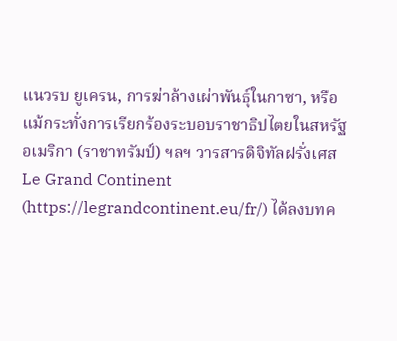แนวรบ ยูเครน, การฆ่าล้างเผ่าพันธุ์ในกาซา, หรือแม้กระทั่งการเรียกร้องระบอบราชาธิปไตยในสหรัฐอเมริกา (ราชาทรัมป์) ฯลฯ วารสารดิจิทัลฝรั่งเศส Le Grand Continent (https://legrandcontinent.eu/fr/) ได้ลงบทค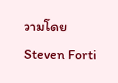วามโดย Steven Forti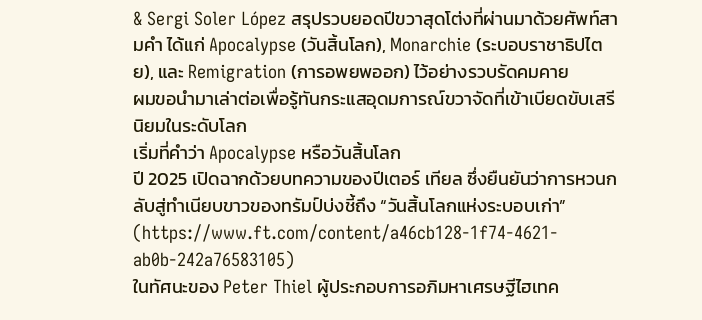& Sergi Soler López สรุปรวบยอดปีขวาสุดโต่งที่ผ่านมาด้วยศัพท์สามคำ ได้แก่ Apocalypse (วันสิ้นโลก), Monarchie (ระบอบราชาธิปไตย), และ Remigration (การอพยพออก) ไว้อย่างรวบรัดคมคาย
ผมขอนำมาเล่าต่อเพื่อรู้ทันกระแสอุดมการณ์ขวาจัดที่เข้าเบียดขับเสรีนิยมในระดับโลก
เริ่มที่คำว่า Apocalypse หรือวันสิ้นโลก
ปี 2025 เปิดฉากด้วยบทความของปีเตอร์ เทียล ซึ่งยืนยันว่าการหวนกลับสู่ทำเนียบขาวของทรัมป์บ่งชี้ถึง “วันสิ้นโลกแห่งระบอบเก่า” (https://www.ft.com/content/a46cb128-1f74-4621-ab0b-242a76583105)
ในทัศนะของ Peter Thiel ผู้ประกอบการอภิมหาเศรษฐีไฮเทค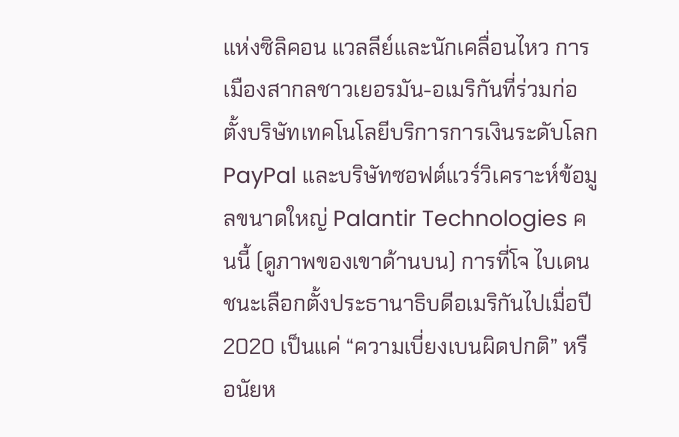แห่งซิลิคอน แวลลีย์และนักเคลื่อนไหว การเมืองสากลชาวเยอรมัน-อเมริกันที่ร่วมก่อตั้งบริษัทเทคโนโลยีบริการการเงินระดับโลก PayPal และบริษัทซอฟต์แวร์วิเคราะห์ข้อมูลขนาดใหญ่ Palantir Technologies คนนี้ (ดูภาพของเขาด้านบน) การที่โจ ไบเดน ชนะเลือกตั้งประธานาธิบดีอเมริกันไปเมื่อปี 2020 เป็นแค่ “ความเบี่ยงเบนผิดปกติ” หรือนัยห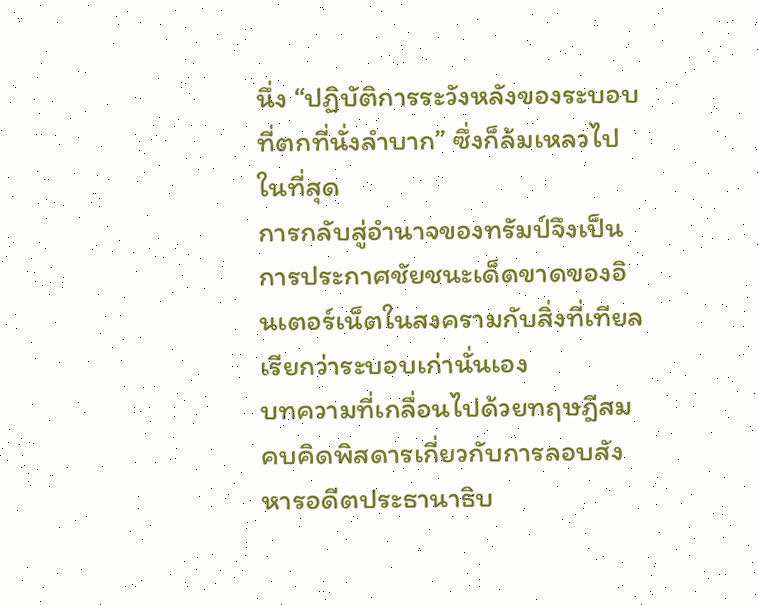นึ่ง “ปฏิบัติการระวังหลังของระบอบที่ตกที่นั่งลำบาก” ซึ่งก็ล้มเหลวไปในที่สุด
การกลับสู่อำนาจของทรัมป์จึงเป็นการประกาศชัยชนะเด็ดขาดของอินเตอร์เน็ตในสงครามกับสิ่งที่เทียลเรียกว่าระบอบเก่านั่นเอง
บทความที่เกลื่อนไปด้วยทฤษฎีสมคบคิดพิสดารเกี่ยวกับการลอบสังหารอดีตประธานาธิบ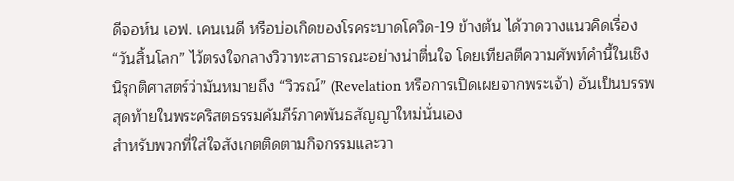ดีจอห์น เอฟ. เคนเนดี หรือบ่อเกิดของโรคระบาดโควิด-19 ข้างต้น ได้วาดวางแนวคิดเรื่อง “วันสิ้นโลก” ไว้ตรงใจกลางวิวาทะสาธารณะอย่างน่าตื่นใจ โดยเทียลตีความศัพท์คำนี้ในเชิงนิรุกติศาสตร์ว่ามันหมายถึง “วิวรณ์” (Revelation หรือการเปิดเผยจากพระเจ้า) อันเป็นบรรพสุดท้ายในพระคริสตธรรมคัมภีร์ภาคพันธสัญญาใหม่นั่นเอง
สำหรับพวกที่ใส่ใจสังเกตติดตามกิจกรรมและวา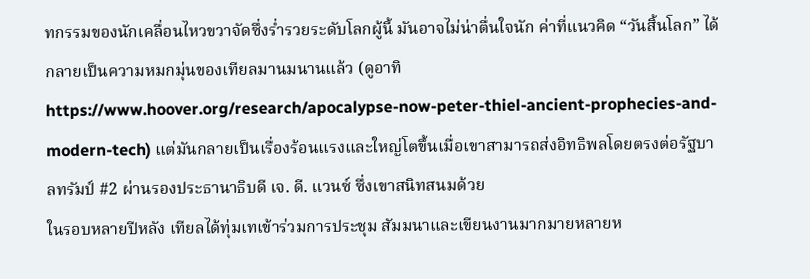ทกรรมของนักเคลื่อนไหวขวาจัดซึ่งร่ำรวยระดับโลกผู้นี้ มันอาจไม่น่าตื่นใจนัก ค่าที่แนวคิด “วันสิ้นโลก” ได้กลายเป็นความหมกมุ่นของเทียลมานมนานแล้ว (ดูอาทิ https://www.hoover.org/research/apocalypse-now-peter-thiel-ancient-prophecies-and-modern-tech) แต่มันกลายเป็นเรื่องร้อนแรงและใหญ่โตขึ้นเมื่อเขาสามารถส่งอิทธิพลโดยตรงต่อรัฐบาลทรัมป์ #2 ผ่านรองประธานาธิบดี เจ. ดี. แวนซ์ ซึ่งเขาสนิทสนมด้วย
ในรอบหลายปีหลัง เทียลได้ทุ่มเทเข้าร่วมการประชุม สัมมนาและเขียนงานมากมายหลายห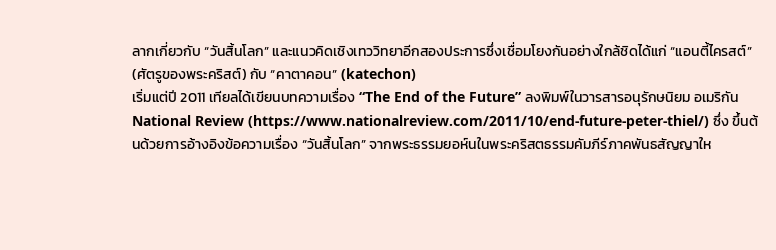ลากเกี่ยวกับ “วันสิ้นโลก” และแนวคิดเชิงเทววิทยาอีกสองประการซึ่งเชื่อมโยงกันอย่างใกล้ชิดได้แก่ “แอนตี้ไครสต์” (ศัตรูของพระคริสต์) กับ “คาตาคอน” (katechon)
เริ่มแต่ปี 2011 เทียลได้เขียนบทความเรื่อง “The End of the Future” ลงพิมพ์ในวารสารอนุรักษนิยม อเมริกัน National Review (https://www.nationalreview.com/2011/10/end-future-peter-thiel/) ซึ่ง ขึ้นต้นด้วยการอ้างอิงข้อความเรื่อง “วันสิ้นโลก” จากพระธรรมยอห์นในพระคริสตธรรมคัมภีร์ภาคพันธสัญญาให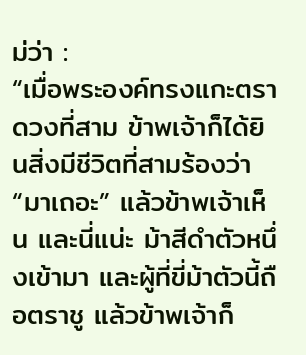ม่ว่า :
“เมื่อพระองค์ทรงแกะตราดวงที่สาม ข้าพเจ้าก็ได้ยินสิ่งมีชีวิตที่สามร้องว่า “มาเถอะ” แล้วข้าพเจ้าเห็น และนี่แน่ะ ม้าสีดำตัวหนึ่งเข้ามา และผู้ที่ขี่ม้าตัวนี้ถือตราชู แล้วข้าพเจ้าก็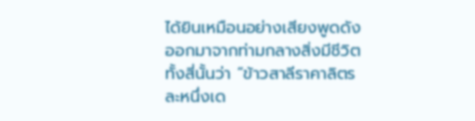ได้ยินเหมือนอย่างเสียงพูดดังออกมาจากท่ามกลางสิ่งมีชีวิตทั้งสี่นั้นว่า “ข้าวสาลีราคาลิตรละหนึ่งเด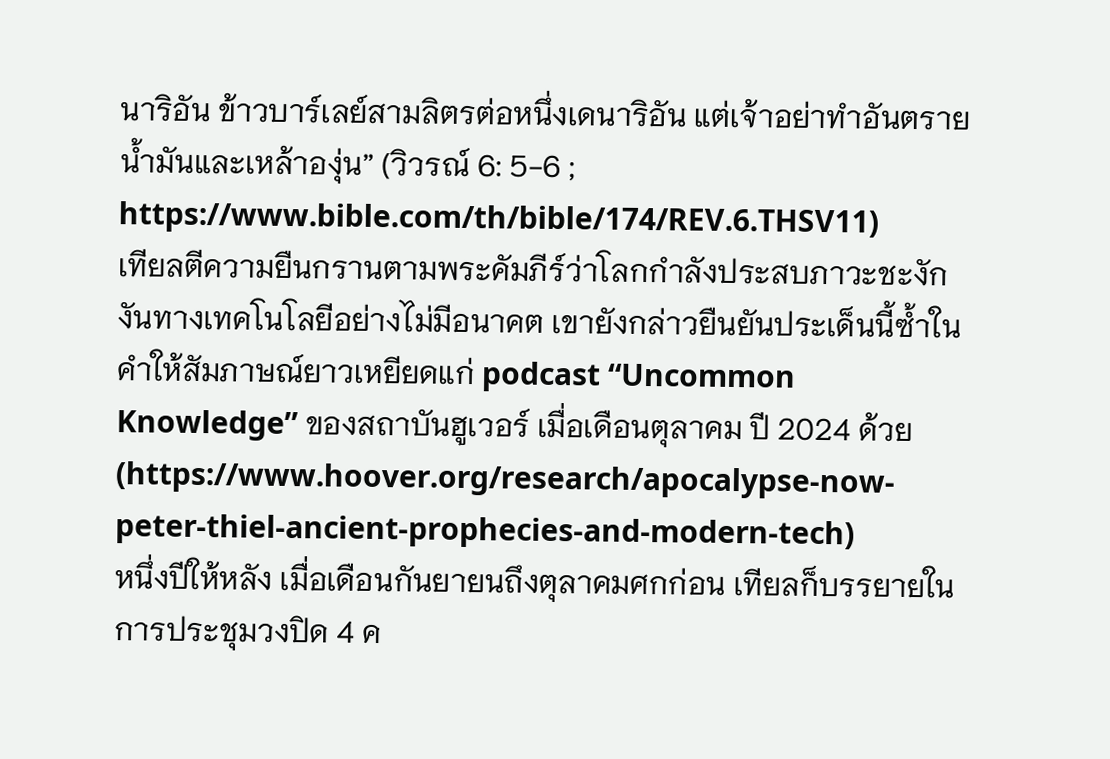นาริอัน ข้าวบาร์เลย์สามลิตรต่อหนึ่งเดนาริอัน แต่เจ้าอย่าทำอันตรายน้ำมันและเหล้าองุ่น” (วิวรณ์ 6: 5-6 ; https://www.bible.com/th/bible/174/REV.6.THSV11)
เทียลตีความยืนกรานตามพระคัมภีร์ว่าโลกกำลังประสบภาวะชะงักงันทางเทคโนโลยีอย่างไม่มีอนาคต เขายังกล่าวยืนยันประเด็นนี้ซ้ำในคำให้สัมภาษณ์ยาวเหยียดแก่ podcast “Uncommon Knowledge” ของสถาบันฮูเวอร์ เมื่อเดือนตุลาคม ปี 2024 ด้วย (https://www.hoover.org/research/apocalypse-now-peter-thiel-ancient-prophecies-and-modern-tech)
หนึ่งปีให้หลัง เมื่อเดือนกันยายนถึงตุลาคมศกก่อน เทียลก็บรรยายในการประชุมวงปิด 4 ค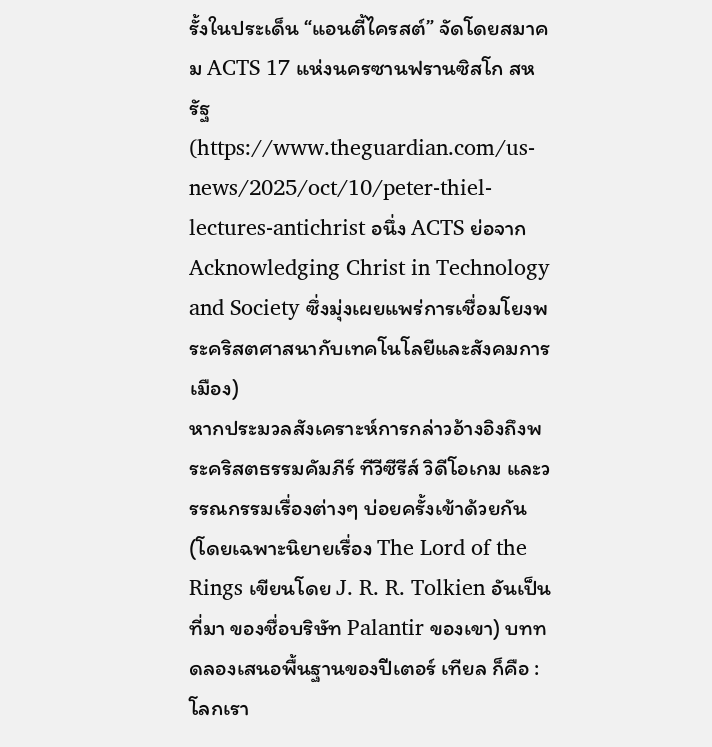รั้งในประเด็น “แอนตี้ไครสต์” จัดโดยสมาคม ACTS 17 แห่งนครซานฟรานซิสโก สหรัฐ (https://www.theguardian.com/us-news/2025/oct/10/peter-thiel-lectures-antichrist อนึ่ง ACTS ย่อจาก Acknowledging Christ in Technology and Society ซึ่งมุ่งเผยแพร่การเชื่อมโยงพระคริสตศาสนากับเทคโนโลยีและสังคมการเมือง)
หากประมวลสังเคราะห์การกล่าวอ้างอิงถึงพระคริสตธรรมคัมภีร์ ทีวีซีรีส์ วิดีโอเกม และวรรณกรรมเรื่องต่างๆ บ่อยครั้งเข้าด้วยกัน (โดยเฉพาะนิยายเรื่อง The Lord of the Rings เขียนโดย J. R. R. Tolkien อันเป็นที่มา ของชื่อบริษัท Palantir ของเขา) บททดลองเสนอพื้นฐานของปีเตอร์ เทียล ก็คือ :
โลกเรา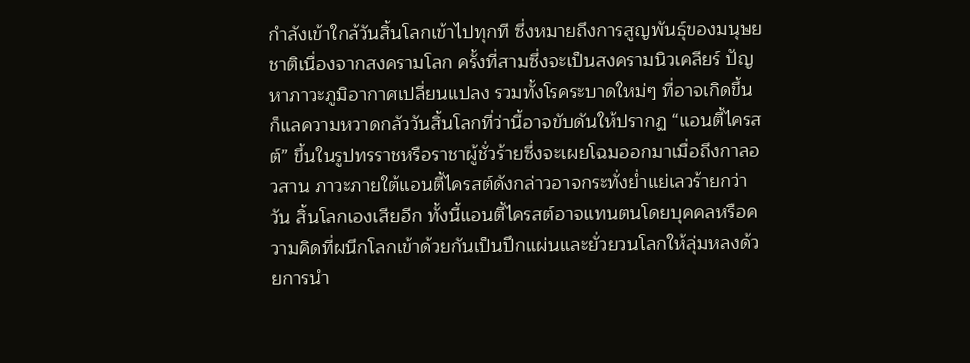กำลังเข้าใกล้วันสิ้นโลกเข้าไปทุกที ซึ่งหมายถึงการสูญพันธุ์ของมนุษยชาติเนื่องจากสงครามโลก ครั้งที่สามซึ่งจะเป็นสงครามนิวเคลียร์ ปัญหาภาวะภูมิอากาศเปลี่ยนแปลง รวมทั้งโรคระบาดใหม่ๆ ที่อาจเกิดขึ้น
ก็แลความหวาดกลัววันสิ้นโลกที่ว่านี้อาจขับดันให้ปรากฏ “แอนตี้ไครสต์” ขึ้นในรูปทรราชหรือราชาผู้ชั่วร้ายซึ่งจะเผยโฉมออกมาเมื่อถึงกาลอวสาน ภาวะภายใต้แอนตี้ไครสต์ดังกล่าวอาจกระทั่งย่ำแย่เลวร้ายกว่าวัน สิ้นโลกเองเสียอีก ทั้งนี้แอนตี้ไครสต์อาจแทนตนโดยบุคคลหรือความคิดที่ผนึกโลกเข้าด้วยกันเป็นปึกแผ่นและยั่วยวนโลกให้ลุ่มหลงด้วยการนำ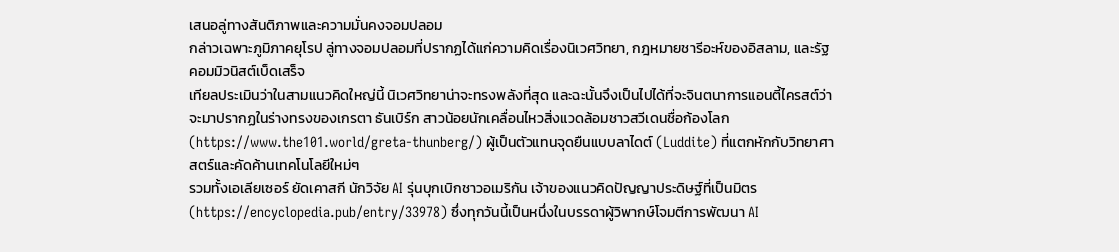เสนอลู่ทางสันติภาพและความมั่นคงจอมปลอม
กล่าวเฉพาะภูมิภาคยุโรป ลู่ทางจอมปลอมที่ปรากฏได้แก่ความคิดเรื่องนิเวศวิทยา, กฎหมายชารีอะห์ของอิสลาม, และรัฐคอมมิวนิสต์เบ็ดเสร็จ
เทียลประเมินว่าในสามแนวคิดใหญ่นี้ นิเวศวิทยาน่าจะทรงพลังที่สุด และฉะนั้นจึงเป็นไปได้ที่จะจินตนาการแอนตี้ไครสต์ว่าจะมาปรากฏในร่างทรงของเกรตา ธันเบิร์ก สาวน้อยนักเคลื่อนไหวสิ่งแวดล้อมชาวสวีเดนชื่อก้องโลก (https://www.the101.world/greta-thunberg/) ผู้เป็นตัวแทนจุดยืนแบบลาไดต์ (Luddite) ที่แตกหักกับวิทยาศาสตร์และคัดค้านเทคโนโลยีใหม่ๆ
รวมทั้งเอเลียเซอร์ ยัดเคาสกี นักวิจัย AI รุ่นบุกเบิกชาวอเมริกัน เจ้าของแนวคิดปัญญาประดิษฐ์ที่เป็นมิตร (https://encyclopedia.pub/entry/33978) ซึ่งทุกวันนี้เป็นหนึ่งในบรรดาผู้วิพากษ์โจมตีการพัฒนา AI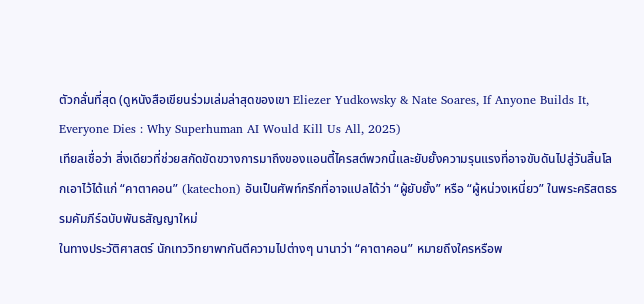ตัวกลั่นที่สุด (ดูหนังสือเขียนร่วมเล่มล่าสุดของเขา Eliezer Yudkowsky & Nate Soares, If Anyone Builds It, Everyone Dies : Why Superhuman AI Would Kill Us All, 2025)
เทียลเชื่อว่า สิ่งเดียวที่ช่วยสกัดขัดขวางการมาถึงของแอนตี้ไครสต์พวกนี้และยับยั้งความรุนแรงที่อาจขับดันไปสู่วันสิ้นโลกเอาไว้ได้แก่ “คาตาคอน” (katechon) อันเป็นศัพท์กรีกที่อาจแปลได้ว่า “ผู้ยับยั้ง” หรือ “ผู้หน่วงเหนี่ยว” ในพระคริสตธรรมคัมภีร์ฉบับพันธสัญญาใหม่
ในทางประวัติศาสตร์ นักเทววิทยาพากันตีความไปต่างๆ นานาว่า “คาตาคอน” หมายถึงใครหรือพ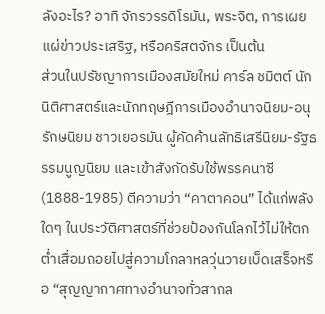ลังอะไร? อาทิ จักรวรรดิโรมัน, พระจิต, การเผยแผ่ข่าวประเสริฐ, หรือคริสตจักร เป็นต้น
ส่วนในปรัชญาการเมืองสมัยใหม่ คาร์ล ชมิตต์ นักนิติศาสตร์และนักทฤษฎีการเมืองอำนาจนิยม-อนุรักษนิยม ชาวเยอรมัน ผู้คัดค้านลัทธิเสรีนิยม-รัฐธรรมนูญนิยม และเข้าสังกัดรับใช้พรรคนาซี (1888-1985) ตีความว่า “คาตาคอน” ได้แก่พลังใดๆ ในประวัติศาสตร์ที่ช่วยป้องกันโลกไว้ไม่ให้ตกต่ำเสื่อมถอยไปสู่ความโกลาหลวุ่นวายเบ็ดเสร็จหรือ “สุญญากาศทางอำนาจทั่วสากล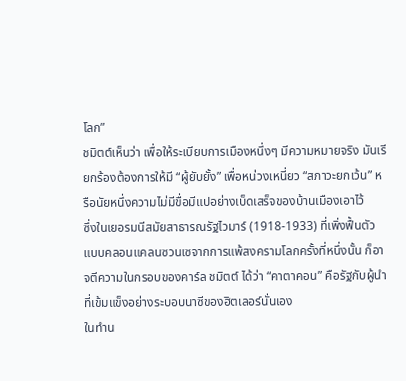โลก”
ชมิตต์เห็นว่า เพื่อให้ระเบียบการเมืองหนึ่งๆ มีความหมายจริง มันเรียกร้องต้องการให้มี “ผู้ยับยั้ง” เพื่อหน่วงเหนี่ยว “สภาวะยกเว้น” หรือนัยหนึ่งความไม่มีขื่อมีแปอย่างเบ็ดเสร็จของบ้านเมืองเอาไว้
ซึ่งในเยอรมนีสมัยสาธารณรัฐไวมาร์ (1918-1933) ที่เพิ่งฟื้นตัวแบบคลอนแคลนซวนเซจากการแพ้สงครามโลกครั้งที่หนึ่งนั้น ก็อาจตีความในกรอบของคาร์ล ชมิตต์ ได้ว่า “คาตาคอน” คือรัฐกับผู้นำที่เข้มแข็งอย่างระบอบนาซีของฮิตเลอร์นั่นเอง
ในทำน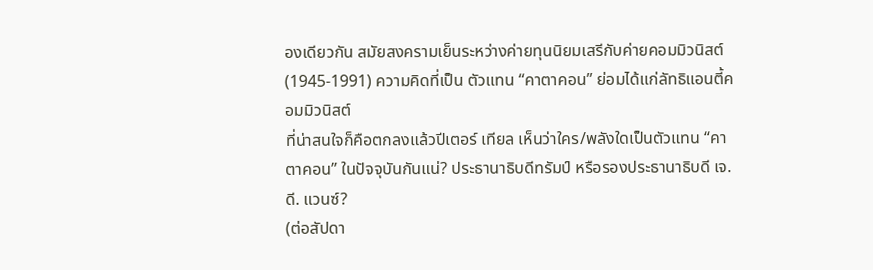องเดียวกัน สมัยสงครามเย็นระหว่างค่ายทุนนิยมเสรีกับค่ายคอมมิวนิสต์ (1945-1991) ความคิดที่เป็น ตัวแทน “คาตาคอน” ย่อมได้แก่ลัทธิแอนตี้คอมมิวนิสต์
ที่น่าสนใจก็คือตกลงแล้วปีเตอร์ เทียล เห็นว่าใคร/พลังใดเป็นตัวแทน “คาตาคอน” ในปัจจุบันกันแน่? ประธานาธิบดีทรัมป์ หรือรองประธานาธิบดี เจ. ดี. แวนซ์?
(ต่อสัปดา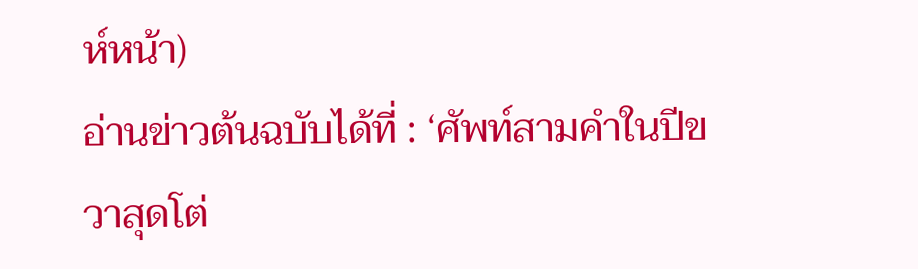ห์หน้า)
อ่านข่าวต้นฉบับได้ที่ : ‘ศัพท์สามคำในปีขวาสุดโต่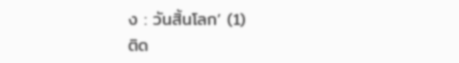ง : วันสิ้นโลก’ (1)
ติด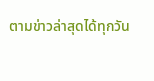ตามข่าวล่าสุดได้ทุกวัน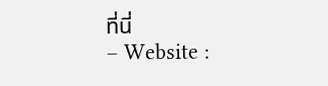ที่นี่
– Website :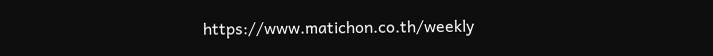https://www.matichon.co.th/weekly